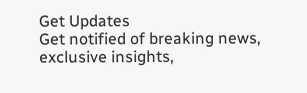Get Updates
Get notified of breaking news, exclusive insights,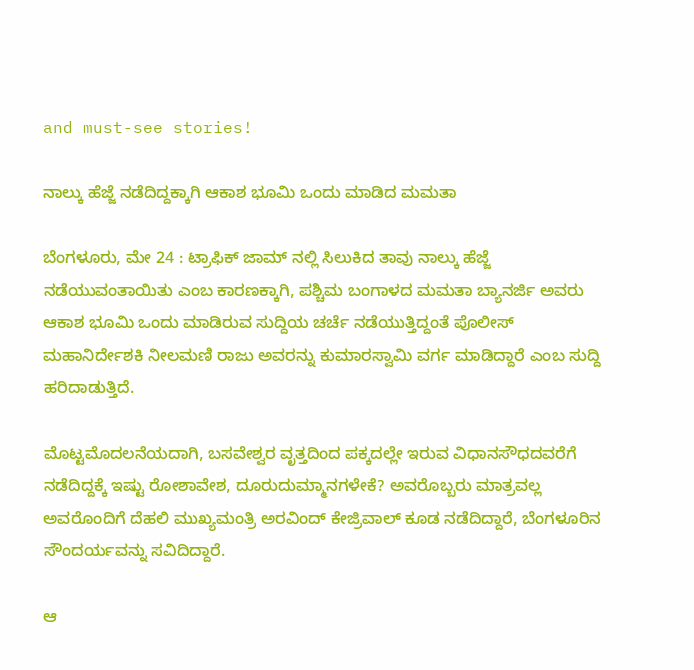and must-see stories!

ನಾಲ್ಕು ಹೆಜ್ಜೆ ನಡೆದಿದ್ದಕ್ಕಾಗಿ ಆಕಾಶ ಭೂಮಿ ಒಂದು ಮಾಡಿದ ಮಮತಾ

ಬೆಂಗಳೂರು, ಮೇ 24 : ಟ್ರಾಫಿಕ್ ಜಾಮ್ ನಲ್ಲಿ ಸಿಲುಕಿದ ತಾವು ನಾಲ್ಕು ಹೆಜ್ಜೆ ನಡೆಯುವಂತಾಯಿತು ಎಂಬ ಕಾರಣಕ್ಕಾಗಿ, ಪಶ್ಚಿಮ ಬಂಗಾಳದ ಮಮತಾ ಬ್ಯಾನರ್ಜಿ ಅವರು ಆಕಾಶ ಭೂಮಿ ಒಂದು ಮಾಡಿರುವ ಸುದ್ದಿಯ ಚರ್ಚೆ ನಡೆಯುತ್ತಿದ್ದಂತೆ ಪೊಲೀಸ್ ಮಹಾನಿರ್ದೇಶಕಿ ನೀಲಮಣಿ ರಾಜು ಅವರನ್ನು ಕುಮಾರಸ್ವಾಮಿ ವರ್ಗ ಮಾಡಿದ್ದಾರೆ ಎಂಬ ಸುದ್ದಿ ಹರಿದಾಡುತ್ತಿದೆ.

ಮೊಟ್ಟಮೊದಲನೆಯದಾಗಿ, ಬಸವೇಶ್ವರ ವೃತ್ತದಿಂದ ಪಕ್ಕದಲ್ಲೇ ಇರುವ ವಿಧಾನಸೌಧದವರೆಗೆ ನಡೆದಿದ್ದಕ್ಕೆ ಇಷ್ಟು ರೋಶಾವೇಶ, ದೂರುದುಮ್ಮಾನಗಳೇಕೆ? ಅವರೊಬ್ಬರು ಮಾತ್ರವಲ್ಲ ಅವರೊಂದಿಗೆ ದೆಹಲಿ ಮುಖ್ಯಮಂತ್ರಿ ಅರವಿಂದ್ ಕೇಜ್ರಿವಾಲ್ ಕೂಡ ನಡೆದಿದ್ದಾರೆ, ಬೆಂಗಳೂರಿನ ಸೌಂದರ್ಯವನ್ನು ಸವಿದಿದ್ದಾರೆ.

ಆ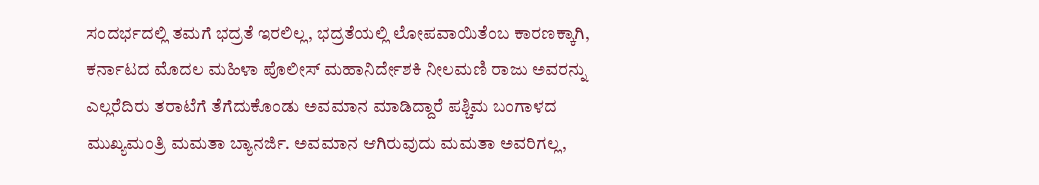ಸಂದರ್ಭದಲ್ಲಿ ತಮಗೆ ಭದ್ರತೆ ಇರಲಿಲ್ಲ, ಭದ್ರತೆಯಲ್ಲಿ ಲೋಪವಾಯಿತೆಂಬ ಕಾರಣಕ್ಕಾಗಿ, ಕರ್ನಾಟದ ಮೊದಲ ಮಹಿಳಾ ಪೊಲೀಸ್ ಮಹಾನಿರ್ದೇಶಕಿ ನೀಲಮಣಿ ರಾಜು ಅವರನ್ನು ಎಲ್ಲರೆದಿರು ತರಾಟೆಗೆ ತೆಗೆದುಕೊಂಡು ಅವಮಾನ ಮಾಡಿದ್ದಾರೆ ಪಶ್ಚಿಮ ಬಂಗಾಳದ ಮುಖ್ಯಮಂತ್ರಿ ಮಮತಾ ಬ್ಯಾನರ್ಜಿ. ಅವಮಾನ ಆಗಿರುವುದು ಮಮತಾ ಅವರಿಗಲ್ಲ,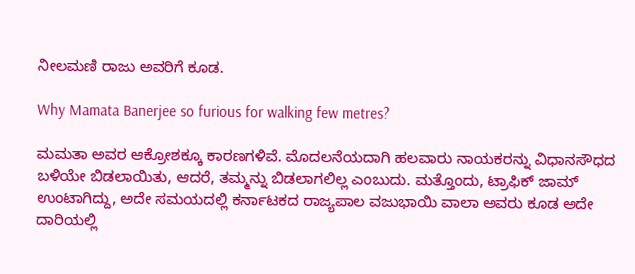ನೀಲಮಣಿ ರಾಜು ಅವರಿಗೆ ಕೂಡ.

Why Mamata Banerjee so furious for walking few metres?

ಮಮತಾ ಅವರ ಆಕ್ರೋಶಕ್ಕೂ ಕಾರಣಗಳಿವೆ. ಮೊದಲನೆಯದಾಗಿ ಹಲವಾರು ನಾಯಕರನ್ನು ವಿಧಾನಸೌಧದ ಬಳಿಯೇ ಬಿಡಲಾಯಿತು, ಆದರೆ, ತಮ್ಮನ್ನು ಬಿಡಲಾಗಲಿಲ್ಲ ಎಂಬುದು. ಮತ್ತೊಂದು, ಟ್ರಾಫಿಕ್ ಜಾಮ್ ಉಂಟಾಗಿದ್ದು, ಅದೇ ಸಮಯದಲ್ಲಿ ಕರ್ನಾಟಕದ ರಾಜ್ಯಪಾಲ ವಜುಭಾಯಿ ವಾಲಾ ಅವರು ಕೂಡ ಅದೇ ದಾರಿಯಲ್ಲಿ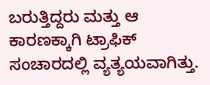ಬರುತ್ತಿದ್ದರು ಮತ್ತು ಆ ಕಾರಣಕ್ಕಾಗಿ ಟ್ರಾಫಿಕ್ ಸಂಚಾರದಲ್ಲಿ ವ್ಯತ್ಯಯವಾಗಿತ್ತು.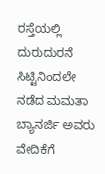ರಸ್ತೆಯಲ್ಲಿ ದುರುದುರನೆ ಸಿಟ್ಟಿನಿಂದಲೇ ನಡೆದ ಮಮತಾ ಬ್ಯಾನರ್ಜಿ ಅವರು ವೇದಿಕೆಗೆ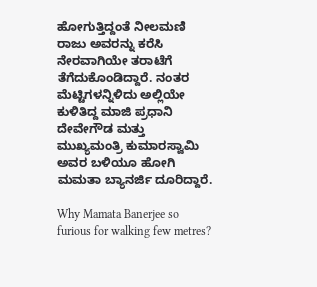ಹೋಗುತ್ತಿದ್ದಂತೆ ನೀಲಮಣಿ ರಾಜು ಅವರನ್ನು ಕರೆಸಿ ನೇರವಾಗಿಯೇ ತರಾಟೆಗೆ ತೆಗೆದುಕೊಂಡಿದ್ದಾರೆ. ನಂತರ ಮೆಟ್ಟಿಗಳನ್ನಿಳಿದು ಅಲ್ಲಿಯೇ ಕುಳಿತಿದ್ದ ಮಾಜಿ ಪ್ರಧಾನಿ ದೇವೇಗೌಡ ಮತ್ತು ಮುಖ್ಯಮಂತ್ರಿ ಕುಮಾರಸ್ವಾಮಿ ಅವರ ಬಳಿಯೂ ಹೋಗಿ ಮಮತಾ ಬ್ಯಾನರ್ಜಿ ದೂರಿದ್ದಾರೆ.

Why Mamata Banerjee so furious for walking few metres?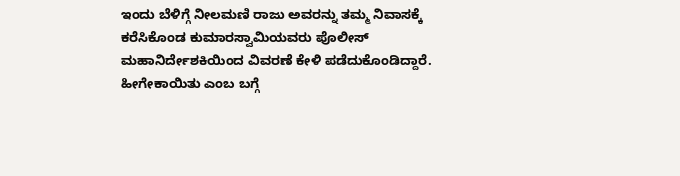ಇಂದು ಬೆಳಿಗ್ಗೆ ನೀಲಮಣಿ ರಾಜು ಅವರನ್ನು ತಮ್ಮ ನಿವಾಸಕ್ಕೆ ಕರೆಸಿಕೊಂಡ ಕುಮಾರಸ್ವಾಮಿಯವರು ಪೊಲೀಸ್ ಮಹಾನಿರ್ದೇಶಕಿಯಿಂದ ವಿವರಣೆ ಕೇಳಿ ಪಡೆದುಕೊಂಡಿದ್ದಾರೆ. ಹೀಗೇಕಾಯಿತು ಎಂಬ ಬಗ್ಗೆ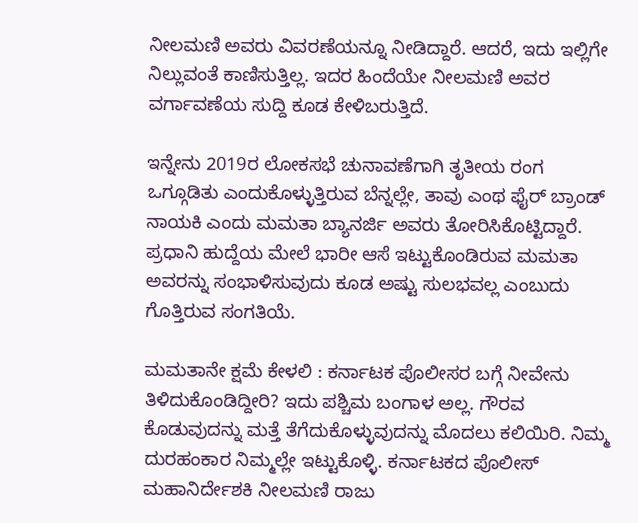ನೀಲಮಣಿ ಅವರು ವಿವರಣೆಯನ್ನೂ ನೀಡಿದ್ದಾರೆ. ಆದರೆ, ಇದು ಇಲ್ಲಿಗೇ ನಿಲ್ಲುವಂತೆ ಕಾಣಿಸುತ್ತಿಲ್ಲ. ಇದರ ಹಿಂದೆಯೇ ನೀಲಮಣಿ ಅವರ ವರ್ಗಾವಣೆಯ ಸುದ್ದಿ ಕೂಡ ಕೇಳಿಬರುತ್ತಿದೆ.

ಇನ್ನೇನು 2019ರ ಲೋಕಸಭೆ ಚುನಾವಣೆಗಾಗಿ ತೃತೀಯ ರಂಗ ಒಗ್ಗೂಡಿತು ಎಂದುಕೊಳ್ಳುತ್ತಿರುವ ಬೆನ್ನಲ್ಲೇ, ತಾವು ಎಂಥ ಫೈರ್ ಬ್ರಾಂಡ್ ನಾಯಕಿ ಎಂದು ಮಮತಾ ಬ್ಯಾನರ್ಜಿ ಅವರು ತೋರಿಸಿಕೊಟ್ಟಿದ್ದಾರೆ. ಪ್ರಧಾನಿ ಹುದ್ದೆಯ ಮೇಲೆ ಭಾರೀ ಆಸೆ ಇಟ್ಟುಕೊಂಡಿರುವ ಮಮತಾ ಅವರನ್ನು ಸಂಭಾಳಿಸುವುದು ಕೂಡ ಅಷ್ಟು ಸುಲಭವಲ್ಲ ಎಂಬುದು ಗೊತ್ತಿರುವ ಸಂಗತಿಯೆ.

ಮಮತಾನೇ ಕ್ಷಮೆ ಕೇಳಲಿ : ಕರ್ನಾಟಕ ಪೊಲೀಸರ ಬಗ್ಗೆ ನೀವೇನು ತಿಳಿದುಕೊಂಡಿದ್ದೀರಿ? ಇದು ಪಶ್ಚಿಮ ಬಂಗಾಳ ಅಲ್ಲ. ಗೌರವ ಕೊಡುವುದನ್ನು ಮತ್ತೆ ತೆಗೆದುಕೊಳ್ಳುವುದನ್ನು ಮೊದಲು ಕಲಿಯಿರಿ. ನಿಮ್ಮ ದುರಹಂಕಾರ ನಿಮ್ಮಲ್ಲೇ ಇಟ್ಟುಕೊಳ್ಳಿ. ಕರ್ನಾಟಕದ ಪೊಲೀಸ್ ಮಹಾನಿರ್ದೇಶಕಿ ನೀಲಮಣಿ ರಾಜು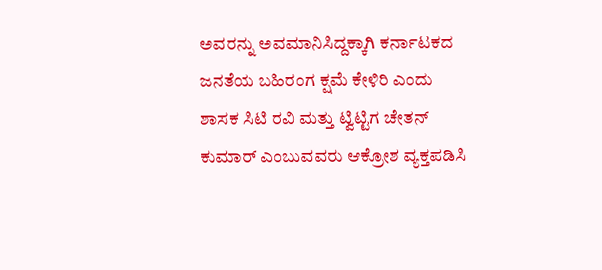ಅವರನ್ನು ಅವಮಾನಿಸಿದ್ದಕ್ಕಾಗಿ ಕರ್ನಾಟಕದ ಜನತೆಯ ಬಹಿರಂಗ ಕ್ಷಮೆ ಕೇಳಿರಿ ಎಂದು ಶಾಸಕ ಸಿಟಿ ರವಿ ಮತ್ತು ಟ್ವಿಟ್ಟಿಗ ಚೇತನ್ ಕುಮಾರ್ ಎಂಬುವವರು ಆಕ್ರೋಶ ವ್ಯಕ್ತಪಡಿಸಿ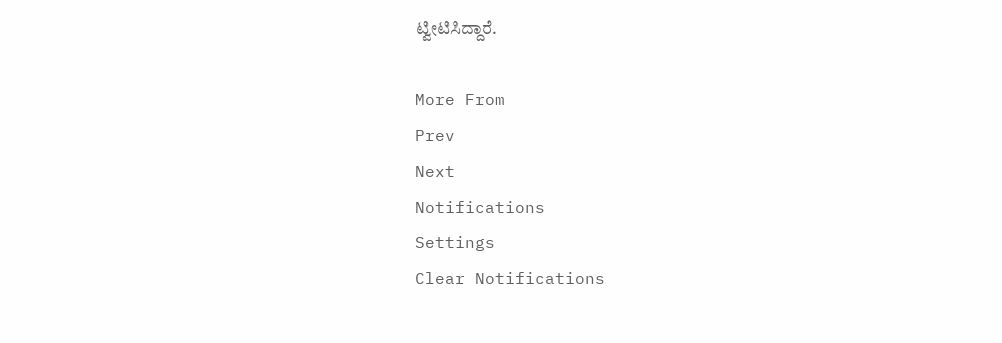ಟ್ವೀಟಿಸಿದ್ದಾರೆ.

More From
Prev
Next
Notifications
Settings
Clear Notifications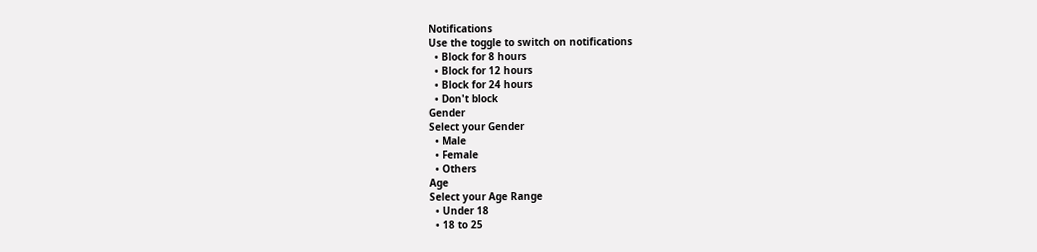Notifications
Use the toggle to switch on notifications
  • Block for 8 hours
  • Block for 12 hours
  • Block for 24 hours
  • Don't block
Gender
Select your Gender
  • Male
  • Female
  • Others
Age
Select your Age Range
  • Under 18
  • 18 to 25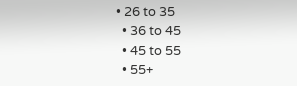• 26 to 35
  • 36 to 45
  • 45 to 55
  • 55+